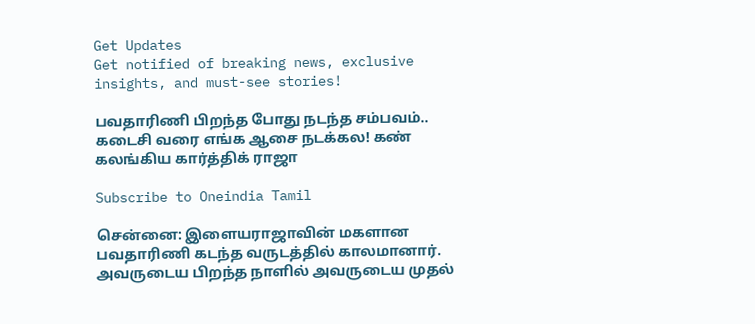Get Updates
Get notified of breaking news, exclusive insights, and must-see stories!

பவதாரிணி பிறந்த போது நடந்த சம்பவம்.. கடைசி வரை எங்க ஆசை நடக்கல! கண் கலங்கிய கார்த்திக் ராஜா

Subscribe to Oneindia Tamil

சென்னை: இளையராஜாவின் மகளான பவதாரிணி கடந்த வருடத்தில் காலமானார். அவருடைய பிறந்த நாளில் அவருடைய முதல்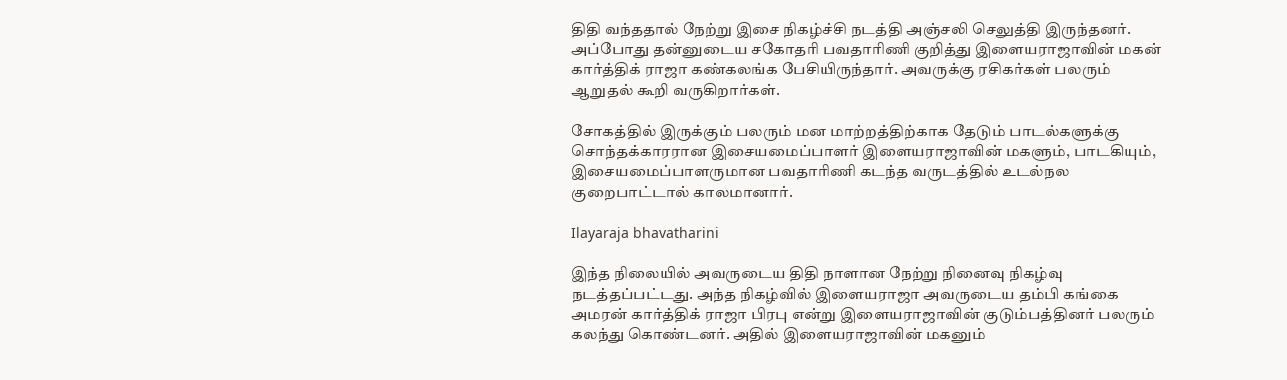திதி வந்ததால் நேற்று இசை நிகழ்ச்சி நடத்தி அஞ்சலி செலுத்தி இருந்தனர். அப்போது தன்னுடைய சகோதரி பவதாரிணி குறித்து இளையராஜாவின் மகன் கார்த்திக் ராஜா கண்கலங்க பேசியிருந்தார். அவருக்கு ரசிகர்கள் பலரும் ஆறுதல் கூறி வருகிறார்கள்.

சோகத்தில் இருக்கும் பலரும் மன மாற்றத்திற்காக தேடும் பாடல்களுக்கு சொந்தக்காரரான இசையமைப்பாளர் இளையராஜாவின் மகளும், பாடகியும், இசையமைப்பாளருமான பவதாரிணி கடந்த வருடத்தில் உடல்நல குறைபாட்டால் காலமானார்.

Ilayaraja bhavatharini

இந்த நிலையில் அவருடைய திதி நாளான நேற்று நினைவு நிகழ்வு நடத்தப்பட்டது. அந்த நிகழ்வில் இளையராஜா அவருடைய தம்பி கங்கை அமரன் கார்த்திக் ராஜா பிரபு என்று இளையராஜாவின் குடும்பத்தினர் பலரும் கலந்து கொண்டனர். அதில் இளையராஜாவின் மகனும்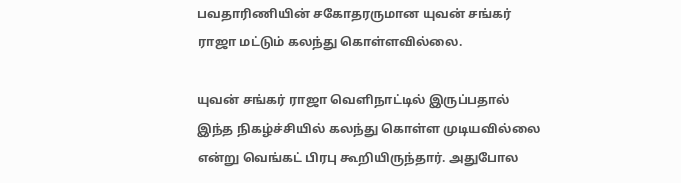பவதாரிணியின் சகோதரருமான யுவன் சங்கர் ராஜா மட்டும் கலந்து கொள்ளவில்லை.

யுவன் சங்கர் ராஜா வெளிநாட்டில் இருப்பதால் இந்த நிகழ்ச்சியில் கலந்து கொள்ள முடியவில்லை என்று வெங்கட் பிரபு கூறியிருந்தார். அதுபோல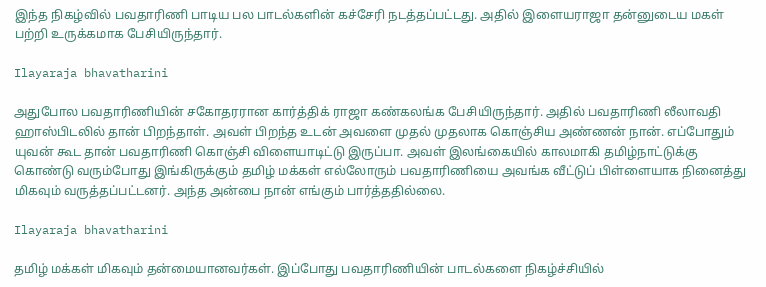இந்த நிகழ்வில் பவதாரிணி பாடிய பல பாடல்களின் கச்சேரி நடத்தப்பட்டது. அதில் இளையராஜா தன்னுடைய மகள் பற்றி உருக்கமாக பேசியிருந்தார்.

Ilayaraja bhavatharini

அதுபோல பவதாரிணியின் சகோதரரான கார்த்திக் ராஜா கண்கலங்க பேசியிருந்தார். அதில் பவதாரிணி லீலாவதி ஹாஸ்பிடலில் தான் பிறந்தாள். அவள் பிறந்த உடன் அவளை முதல் முதலாக கொஞ்சிய அண்ணன் நான். எப்போதும் யுவன் கூட தான் பவதாரிணி கொஞ்சி விளையாடிட்டு இருப்பா. அவள் இலங்கையில் காலமாகி தமிழ்நாட்டுக்கு கொண்டு வரும்போது இங்கிருக்கும் தமிழ் மக்கள் எல்லோரும் பவதாரிணியை அவங்க வீட்டுப் பிள்ளையாக நினைத்து மிகவும் வருத்தப்பட்டனர். அந்த அன்பை நான் எங்கும் பார்த்ததில்லை.

Ilayaraja bhavatharini

தமிழ் மக்கள் மிகவும் தன்மையானவர்கள். இப்போது பவதாரிணியின் பாடல்களை நிகழ்ச்சியில்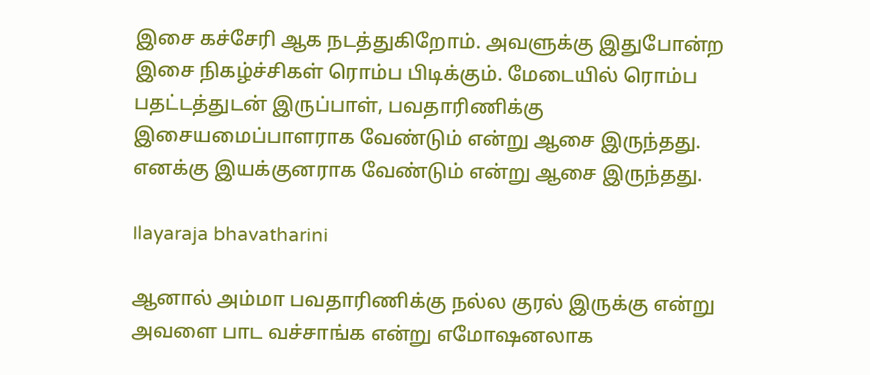இசை கச்சேரி ஆக நடத்துகிறோம். அவளுக்கு இதுபோன்ற இசை நிகழ்ச்சிகள் ரொம்ப பிடிக்கும். மேடையில் ரொம்ப பதட்டத்துடன் இருப்பாள், பவதாரிணிக்கு இசையமைப்பாளராக வேண்டும் என்று ஆசை இருந்தது. எனக்கு இயக்குனராக வேண்டும் என்று ஆசை இருந்தது.

Ilayaraja bhavatharini

ஆனால் அம்மா பவதாரிணிக்கு நல்ல குரல் இருக்கு என்று அவளை பாட வச்சாங்க என்று எமோஷனலாக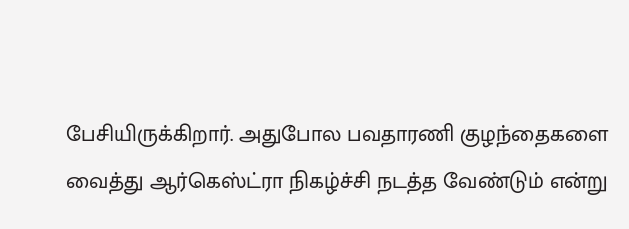பேசியிருக்கிறார். அதுபோல பவதாரணி குழந்தைகளை வைத்து ஆர்கெஸ்ட்ரா நிகழ்ச்சி நடத்த வேண்டும் என்று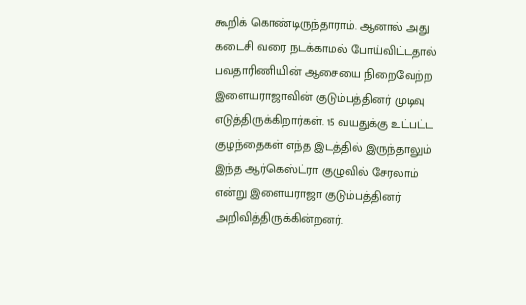கூறிக் கொண்டிருந்தாராம். ஆனால் அது கடைசி வரை நடக்காமல் போய்விட்டதால் பவதாரிணியின் ஆசையை நிறைவேற்ற இளையராஜாவின் குடும்பத்தினர் முடிவு எடுத்திருக்கிறார்கள். 15 வயதுக்கு உட்பட்ட குழந்தைகள் எந்த இடத்தில் இருந்தாலும் இந்த ஆர்கெஸ்ட்ரா குழுவில் சேரலாம் என்று இளையராஜா குடும்பத்தினர் அறிவித்திருக்கின்றனர்.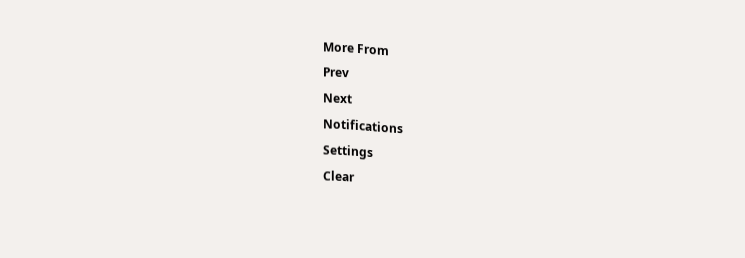More From
Prev
Next
Notifications
Settings
Clear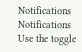Notifications
Notifications
Use the toggle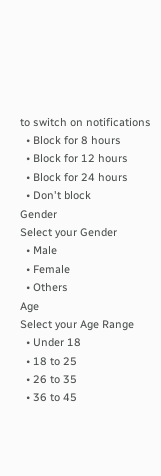to switch on notifications
  • Block for 8 hours
  • Block for 12 hours
  • Block for 24 hours
  • Don't block
Gender
Select your Gender
  • Male
  • Female
  • Others
Age
Select your Age Range
  • Under 18
  • 18 to 25
  • 26 to 35
  • 36 to 45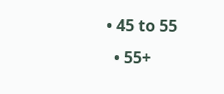• 45 to 55
  • 55+